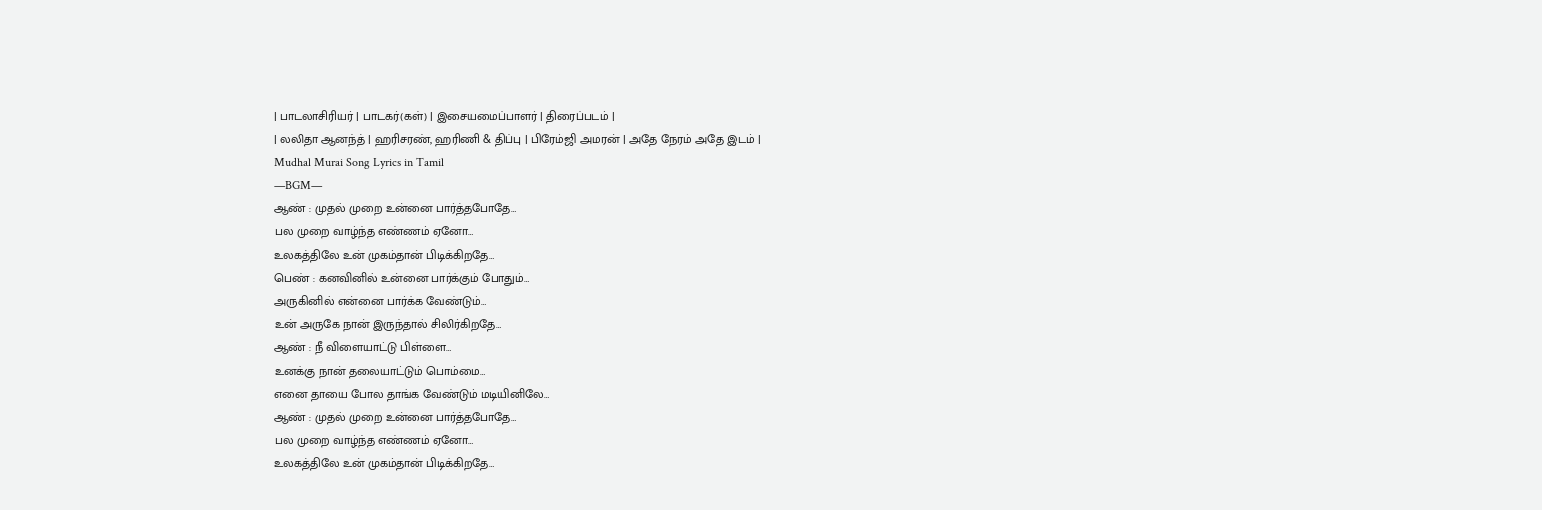| பாடலாசிரியர் | பாடகர்(கள்) | இசையமைப்பாளர் | திரைப்படம் |
| லலிதா ஆனந்த் | ஹரிசரண், ஹரிணி & திப்பு | பிரேம்ஜி அமரன் | அதே நேரம் அதே இடம் |
Mudhal Murai Song Lyrics in Tamil
—BGM—
ஆண் : முதல் முறை உன்னை பார்த்தபோதே…
பல முறை வாழ்ந்த எண்ணம் ஏனோ…
உலகத்திலே உன் முகம்தான் பிடிக்கிறதே…
பெண் : கனவினில் உன்னை பார்க்கும் போதும்…
அருகினில் என்னை பார்க்க வேண்டும்…
உன் அருகே நான் இருந்தால் சிலிர்கிறதே…
ஆண் : நீ விளையாட்டு பிள்ளை…
உனக்கு நான் தலையாட்டும் பொம்மை…
எனை தாயை போல தாங்க வேண்டும் மடியினிலே…
ஆண் : முதல் முறை உன்னை பார்த்தபோதே…
பல முறை வாழ்ந்த எண்ணம் ஏனோ…
உலகத்திலே உன் முகம்தான் பிடிக்கிறதே…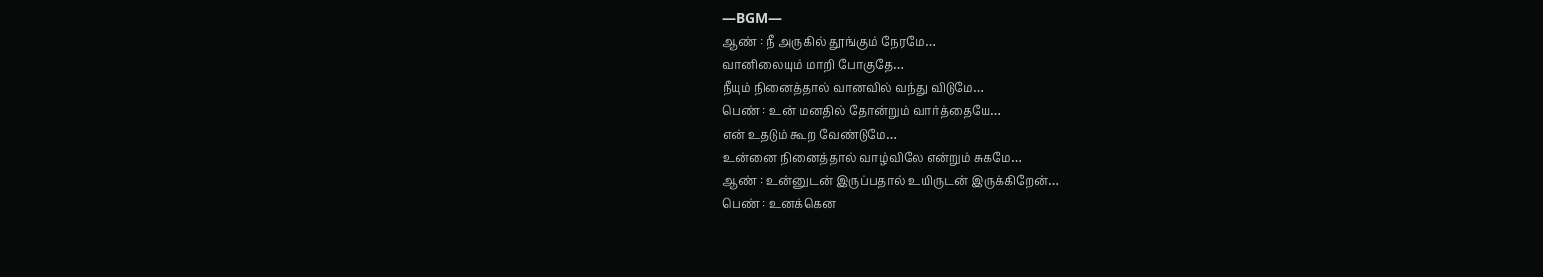—BGM—
ஆண் : நீ அருகில் தூங்கும் நேரமே…
வானிலையும் மாறி போகுதே…
நீயும் நினைத்தால் வானவில் வந்து விடுமே…
பெண் : உன் மனதில் தோன்றும் வார்த்தையே…
என் உதடும் கூற வேண்டுமே…
உன்னை நினைத்தால் வாழ்விலே என்றும் சுகமே…
ஆண் : உன்னுடன் இருப்பதால் உயிருடன் இருக்கிறேன்…
பெண் : உனக்கென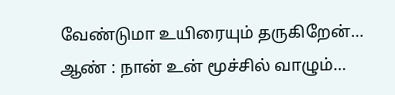வேண்டுமா உயிரையும் தருகிறேன்…
ஆண் : நான் உன் மூச்சில் வாழும்…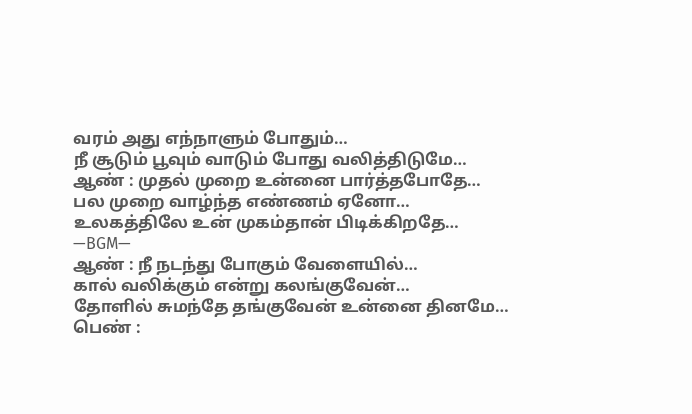வரம் அது எந்நாளும் போதும்…
நீ சூடும் பூவும் வாடும் போது வலித்திடுமே…
ஆண் : முதல் முறை உன்னை பார்த்தபோதே…
பல முறை வாழ்ந்த எண்ணம் ஏனோ…
உலகத்திலே உன் முகம்தான் பிடிக்கிறதே…
—BGM—
ஆண் : நீ நடந்து போகும் வேளையில்…
கால் வலிக்கும் என்று கலங்குவேன்…
தோளில் சுமந்தே தங்குவேன் உன்னை தினமே…
பெண் :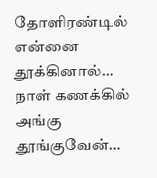தோளிரண்டில் என்னை தூக்கினால்…
நாள் கணக்கில் அங்கு தூங்குவேன்…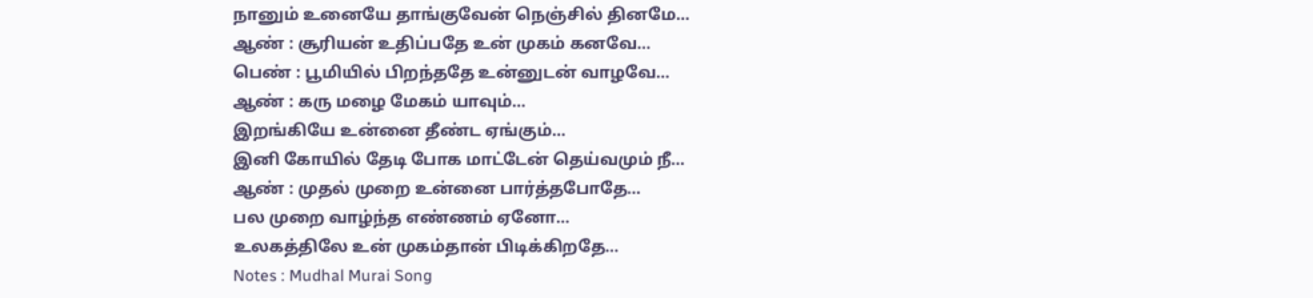நானும் உனையே தாங்குவேன் நெஞ்சில் தினமே…
ஆண் : சூரியன் உதிப்பதே உன் முகம் கனவே…
பெண் : பூமியில் பிறந்ததே உன்னுடன் வாழவே…
ஆண் : கரு மழை மேகம் யாவும்…
இறங்கியே உன்னை தீண்ட ஏங்கும்…
இனி கோயில் தேடி போக மாட்டேன் தெய்வமும் நீ…
ஆண் : முதல் முறை உன்னை பார்த்தபோதே…
பல முறை வாழ்ந்த எண்ணம் ஏனோ…
உலகத்திலே உன் முகம்தான் பிடிக்கிறதே…
Notes : Mudhal Murai Song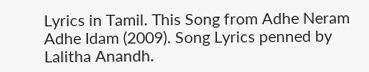Lyrics in Tamil. This Song from Adhe Neram Adhe Idam (2009). Song Lyrics penned by Lalitha Anandh.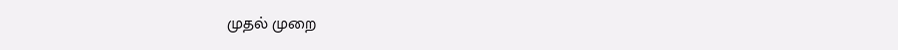முதல் முறை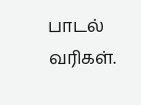பாடல் வரிகள்.